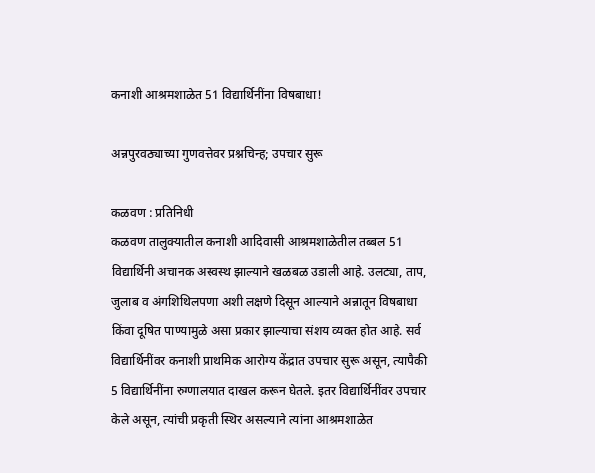कनाशी आश्रमशाळेत 51 विद्यार्थिनींना विषबाधा!

अन्नपुरवठ्याच्या गुणवत्तेवर प्रश्नचिन्ह; उपचार सुरू

कळवण : प्रतिनिधी
कळवण तालुक्यातील कनाशी आदिवासी आश्रमशाळेतील तब्बल 51 विद्यार्थिनी अचानक अस्वस्थ झाल्याने खळबळ उडाली आहे. उलट्या, ताप, जुलाब व अंगशिथिलपणा अशी लक्षणे दिसून आल्याने अन्नातून विषबाधा किंवा दूषित पाण्यामुळे असा प्रकार झाल्याचा संशय व्यक्त होत आहे. सर्व विद्यार्थिनींवर कनाशी प्राथमिक आरोग्य केंद्रात उपचार सुरू असून, त्यापैकी 5 विद्यार्थिनींना रुग्णालयात दाखल करून घेतले. इतर विद्यार्थिनींवर उपचार केले असून, त्यांची प्रकृती स्थिर असल्याने त्यांना आश्रमशाळेत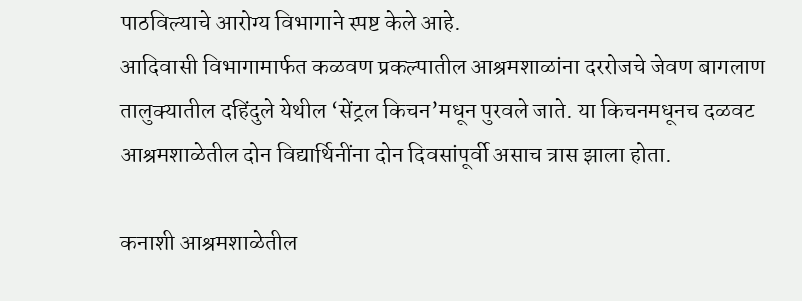पाठविल्याचे आरोग्य विभागाने स्पष्ट केले आहे.
आदिवासी विभागामार्फत कळवण प्रकल्पातील आश्रमशाळांना दररोजचे जेवण बागलाण तालुक्यातील दहिंदुले येथील ‘सेंट्रल किचन’मधून पुरवले जाते. या किचनमधूनच दळवट आश्रमशाळेतील दोन विद्यार्थिनींना दोन दिवसांपूर्वी असाच त्रास झाला होता.

कनाशी आश्रमशाळेतील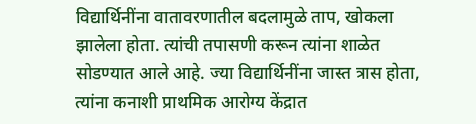विद्यार्थिनींना वातावरणातील बदलामुळे ताप, खोकला झालेला होता. त्यांची तपासणी करून त्यांना शाळेत सोडण्यात आले आहे. ज्या विद्यार्थिनींना जास्त त्रास होता, त्यांना कनाशी प्राथमिक आरोग्य केंद्रात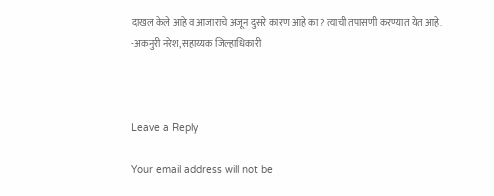दाखल केले आहे व आजाराचे अजून दुसरे कारण आहे का? त्याची तपासणी करण्यात येत आहे.
-अकनुरी नरेश, सहाय्यक जिल्हाधिकारी



Leave a Reply

Your email address will not be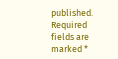published. Required fields are marked *